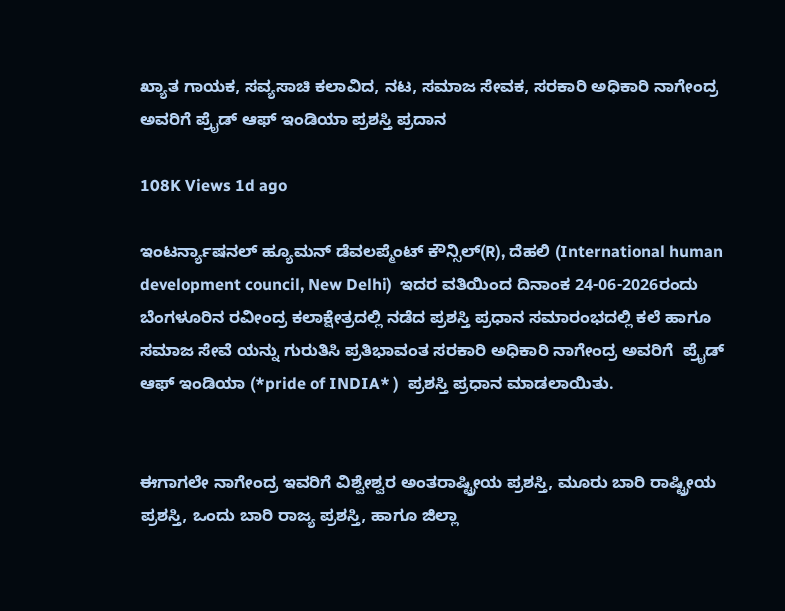ಖ್ಯಾತ ಗಾಯಕ, ಸವ್ಯಸಾಚಿ ಕಲಾವಿದ, ನಟ, ಸಮಾಜ ಸೇವಕ, ಸರಕಾರಿ ಅಧಿಕಾರಿ ನಾಗೇಂದ್ರ ಅವರಿಗೆ ಪ್ರೈಡ್ ಆಫ್ ಇಂಡಿಯಾ ಪ್ರಶಸ್ತಿ ಪ್ರದಾನ

108K Views 1d ago

ಇಂಟರ್ನ್ಯಾಷನಲ್ ಹ್ಯೂಮನ್ ಡೆವಲಪ್ಮೆಂಟ್ ಕೌನ್ಸಿಲ್(R), ದೆಹಲಿ (International human development council, New Delhi)  ಇದರ ವತಿಯಿಂದ ದಿನಾಂಕ 24-06-2026ರಂದು ಬೆಂಗಳೂರಿನ ರವೀಂದ್ರ ಕಲಾಕ್ಷೇತ್ರದಲ್ಲಿ ನಡೆದ ಪ್ರಶಸ್ತಿ ಪ್ರಧಾನ ಸಮಾರಂಭದಲ್ಲಿ ಕಲೆ ಹಾಗೂ ಸಮಾಜ ಸೇವೆ ಯನ್ನು ಗುರುತಿಸಿ ಪ್ರತಿಭಾವಂತ ಸರಕಾರಿ ಅಧಿಕಾರಿ ನಾಗೇಂದ್ರ ಅವರಿಗೆ  ಪ್ರೈಡ್ ಆಫ್ ಇಂಡಿಯಾ (*pride of INDIA* )  ಪ್ರಶಸ್ತಿ ಪ್ರಧಾನ ಮಾಡಲಾಯಿತು.


ಈಗಾಗಲೇ ನಾಗೇಂದ್ರ ಇವರಿಗೆ ವಿಶ್ವೇಶ್ವರ ಅಂತರಾಷ್ಟ್ರೀಯ ಪ್ರಶಸ್ತಿ, ಮೂರು ಬಾರಿ ರಾಷ್ಟ್ರೀಯ ಪ್ರಶಸ್ತಿ, ಒಂದು ಬಾರಿ ರಾಜ್ಯ ಪ್ರಶಸ್ತಿ, ಹಾಗೂ ಜಿಲ್ಲಾ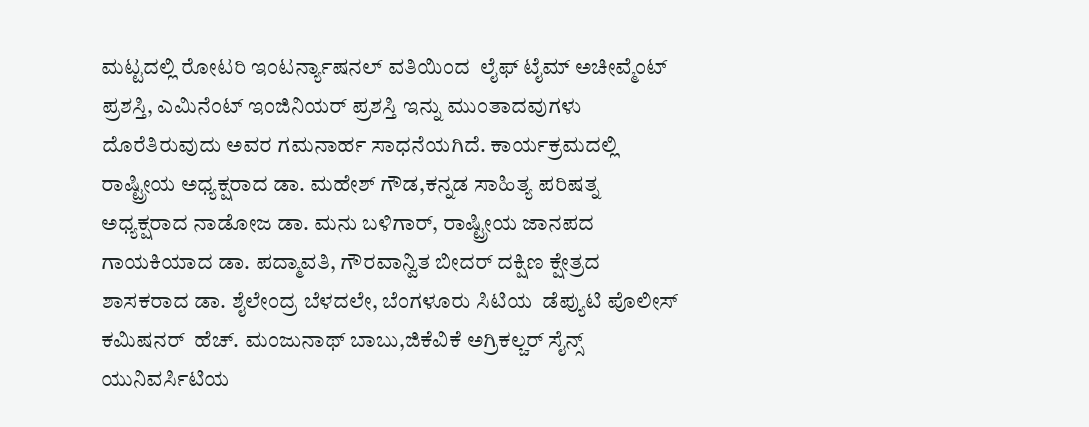ಮಟ್ಟದಲ್ಲಿ ರೋಟರಿ ಇಂಟರ್ನ್ಯಾಷನಲ್ ವತಿಯಿಂದ  ಲೈಫ್ ಟೈಮ್ ಅಚೀವ್ಮೆಂಟ್ ಪ್ರಶಸ್ತಿ, ಎಮಿನೆಂಟ್ ಇಂಜಿನಿಯರ್ ಪ್ರಶಸ್ತಿ ಇನ್ನು ಮುಂತಾದವುಗಳು ದೊರೆತಿರುವುದು ಅವರ ಗಮನಾರ್ಹ ಸಾಧನೆಯಗಿದೆ. ಕಾರ್ಯಕ್ರಮದಲ್ಲಿ ರಾಷ್ಟ್ರೀಯ ಅಧ್ಯಕ್ಷರಾದ ಡಾ. ಮಹೇಶ್ ಗೌಡ,ಕನ್ನಡ ಸಾಹಿತ್ಯ ಪರಿಷತ್ನ ಅಧ್ಯಕ್ಷರಾದ ನಾಡೋಜ ಡಾ. ಮನು ಬಳಿಗಾರ್, ರಾಷ್ಟ್ರೀಯ ಜಾನಪದ ಗಾಯಕಿಯಾದ ಡಾ. ಪದ್ಮಾವತಿ, ಗೌರವಾನ್ವಿತ ಬೀದರ್ ದಕ್ಷಿಣ ಕ್ಷೇತ್ರದ ಶಾಸಕರಾದ ಡಾ. ಶೈಲೇಂದ್ರ ಬೆಳದಲೇ, ಬೆಂಗಳೂರು ಸಿಟಿಯ  ಡೆಪ್ಯುಟಿ ಪೊಲೀಸ್ ಕಮಿಷನರ್  ಹೆಚ್. ಮಂಜುನಾಥ್ ಬಾಬು,ಜಿಕೆವಿಕೆ ಅಗ್ರಿಕಲ್ಚರ್ ಸೈನ್ಸ್ ಯುನಿವರ್ಸಿಟಿಯ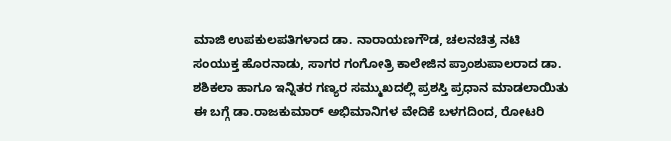ಮಾಜಿ ಉಪಕುಲಪತಿಗಳಾದ ಡಾ. ನಾರಾಯಣಗೌಡ, ಚಲನಚಿತ್ರ ನಟಿ ಸಂಯುಕ್ತ ಹೊರನಾಡು, ಸಾಗರ ಗಂಗೋತ್ರಿ ಕಾಲೇಜಿನ ಪ್ರಾಂಶುಪಾಲರಾದ ಡಾ. ಶಶಿಕಲಾ ಹಾಗೂ ಇನ್ನಿತರ ಗಣ್ಯರ ಸಮ್ಮುಖದಲ್ಲಿ ಪ್ರಶಸ್ತಿ ಪ್ರಧಾನ ಮಾಡಲಾಯಿತು
ಈ ಬಗ್ಗೆ ಡಾ.ರಾಜಕುಮಾರ್ ಅಭಿಮಾನಿಗಳ ವೇದಿಕೆ ಬಳಗದಿಂದ, ರೋಟರಿ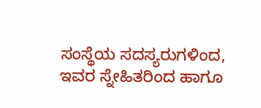ಸಂಸ್ಥೆಯ ಸದಸ್ಯರುಗಳಿಂದ, ಇವರ ಸ್ನೇಹಿತರಿಂದ ಹಾಗೂ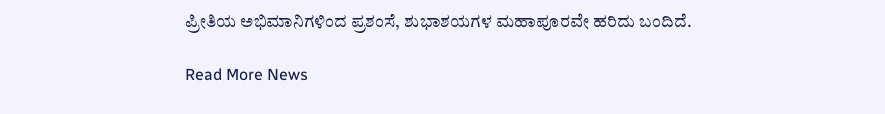ಪ್ರೀತಿಯ ಅಭಿಮಾನಿಗಳಿಂದ ಪ್ರಶಂಸೆ, ಶುಭಾಶಯಗಳ ಮಹಾಪೂರವೇ ಹರಿದು ಬಂದಿದೆ.

Read More News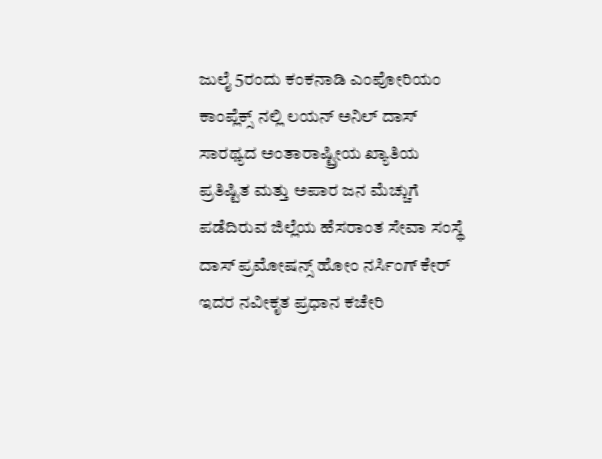ಜುಲೈ 5ರಂದು ಕಂಕನಾಡಿ ಎಂಪೋರಿಯಂ ಕಾಂಪ್ಲೆಕ್ಸ್ ನಲ್ಲಿ ಲಯನ್ ಅನಿಲ್ ದಾಸ್ ಸಾರಥ್ಯದ ಅಂತಾರಾಷ್ಟ್ರೀಯ ಖ್ಯಾತಿಯ ಪ್ರತಿಷ್ಟಿತ ಮತ್ತು ಅಪಾರ ಜನ ಮೆಚ್ಚುಗೆ ಪಡೆದಿರುವ ಜಿಲ್ಲೆಯ ಹೆಸರಾಂತ ಸೇವಾ ಸಂಸ್ಥೆ ದಾಸ್ ಪ್ರಮೋಷನ್ಸ್ ಹೋಂ ನರ್ಸಿಂಗ್ ಕೇರ್ ಇದರ ನವೀಕೃತ ಪ್ರಧಾನ ಕಚೇರಿ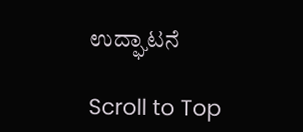ಉದ್ಘಾಟನೆ

Scroll to Top